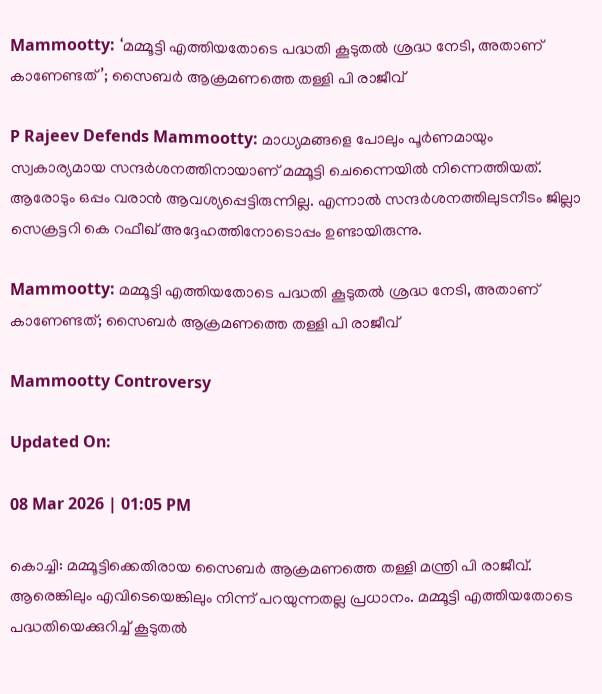Mammootty: ‘മമ്മൂട്ടി എത്തിയതോടെ പദ്ധതി കൂടുതൽ ശ്രദ്ധ നേടി, അതാണ് കാണേണ്ടത്’; സൈബർ ആക്രമണത്തെ തള്ളി പി രാജീവ്

P Rajeev Defends Mammootty: മാധ്യമങ്ങളെ പോലും പൂര്‍ണമായും സ്വകാര്യമായ സന്ദ‌ർശനത്തിനായാണ് മമ്മൂട്ടി ചെന്നൈയില്‍ നിന്നെത്തിയത്. ആരോടും ഒപ്പം വരാൻ ആവശ്യപ്പെട്ടിരുന്നില്ല. എന്നാൽ സന്ദർശനത്തിലുടനീടം ജില്ലാ സെക്രട്ടറി കെ റഫീഖ് അദ്ദേഹത്തിനോടൊപ്പം ഉണ്ടായിരുന്നു.

Mammootty: മമ്മൂട്ടി എത്തിയതോടെ പദ്ധതി കൂടുതൽ ശ്രദ്ധ നേടി, അതാണ് കാണേണ്ടത്; സൈബർ ആക്രമണത്തെ തള്ളി പി രാജീവ്

Mammootty Controversy

Updated On:

08 Mar 2026 | 01:05 PM

കൊച്ചി: മമ്മൂട്ടിക്കെതിരായ സൈബർ ആക്രമണത്തെ തള്ളി മന്ത്രി പി രാജീവ്. ആരെങ്കിലും എവിടെയെങ്കിലും നിന്ന് പറയുന്നതല്ല പ്രധാനം. മമ്മൂട്ടി എത്തിയതോടെ പദ്ധതിയെക്കുറിച്ച് കൂടുതൽ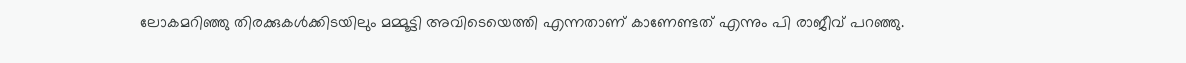ലോകമറിഞ്ഞു തിരക്കുകൾക്കിടയിലും മമ്മൂട്ടി അവിടെയെത്തി എന്നതാണ് കാണേണ്ടത് എന്നും പി രാജീവ് പറഞ്ഞു.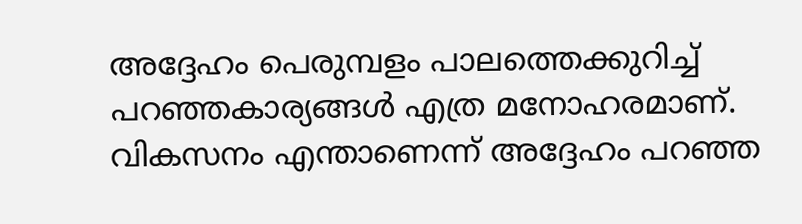അദ്ദേഹം പെരുമ്പളം പാലത്തെക്കുറിച്ച് പറഞ്ഞകാര്യങ്ങൾ എത്ര മനോഹരമാണ്. വികസനം എന്താണെന്ന് അദ്ദേഹം പറഞ്ഞ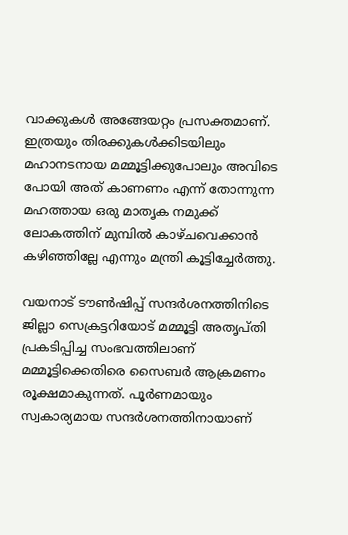വാക്കുകൾ‌ അങ്ങേയറ്റം പ്രസക്തമാണ്. ഇത്രയും തിരക്കുകൾക്കിടയിലും മഹാനടനായ മമ്മൂട്ടിക്കുപോലും അവിടെ പോയി അത് കാണണം എന്ന് തോന്നുന്ന മഹത്തായ ഒരു മാതൃക നമുക്ക് ലോകത്തിന് മുമ്പിൽ കാഴ്ചവെക്കാൻ കഴിഞ്ഞില്ലേ എന്നും മന്ത്രി കൂട്ടിച്ചേർത്തു.

വയനാട് ടൗൺഷിപ്പ് സന്ദർശനത്തിനിടെ ജില്ലാ സെക്രട്ടറിയോട് മമ്മൂട്ടി അതൃപ്തി പ്രകടിപ്പിച്ച സംഭവത്തിലാണ് മമ്മൂട്ടിക്കെതിരെ സൈബർ ആക്രമണം രൂക്ഷമാകുന്നത്. പൂര്‍ണമായും സ്വകാര്യമായ സന്ദ‌ർശനത്തിനായാണ്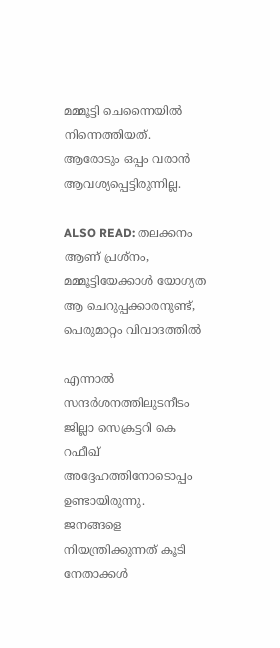മമ്മൂട്ടി ചെന്നൈയില്‍ നിന്നെത്തിയത്. ആരോടും ഒപ്പം വരാൻ ആവശ്യപ്പെട്ടിരുന്നില്ല.

ALSO READ: തലക്കനം ആണ് പ്രശ്നം, മമ്മൂട്ടിയേക്കാൾ യോഗ്യത ആ ചെറുപ്പക്കാരനുണ്ട്, പെരുമാറ്റം വിവാദത്തിൽ

എന്നാൽ സന്ദർശനത്തിലുടനീടം ജില്ലാ സെക്രട്ടറി കെ റഫീഖ് അദ്ദേഹത്തിനോടൊപ്പം ഉണ്ടായിരുന്നു. ജനങ്ങളെ നിയന്ത്രിക്കുന്നത് കൂടി നേതാക്കള്‍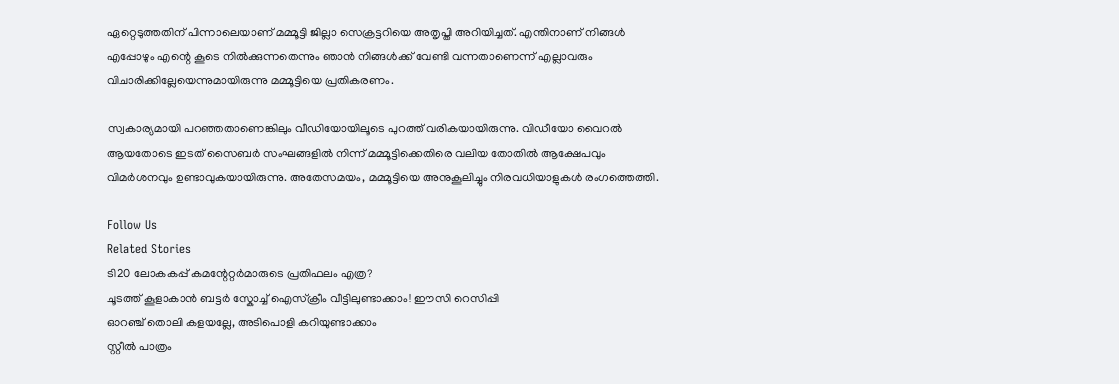ഏറ്റെടുത്തതിന് പിന്നാലെയാണ് മമ്മൂട്ടി ജില്ലാ സെക്രട്ടറിയെ അതൃപ്തി അറിയിച്ചത്. എന്തിനാണ് നിങ്ങള്‍ എപ്പോഴും എന്റെ കൂടെ നില്‍ക്കുന്നതെന്നും ഞാൻ നിങ്ങള്‍ക്ക് വേണ്ടി വന്നതാണെന്ന് എല്ലാവരും വിചാരിക്കില്ലേയെന്നുമായിരുന്നു മമ്മൂട്ടിയെ പ്രതികരണം.

സ്വകാര്യമായി പറഞ്ഞതാണെങ്കിലും വീഡിയോയിലൂടെ പുറത്ത് വരികയായിരുന്നു. വിഡീയോ വൈറല്‍ ആയതോടെ ഇടത് സൈബർ സംഘങ്ങളില്‍ നിന്ന് മമ്മൂട്ടിക്കെതിരെ വലിയ തോതില്‍ ആക്ഷേപവും വിമർശനവും ഉണ്ടാവുകയായിരുന്നു. അതേസമയം, മമ്മൂട്ടിയെ അനുകൂലിച്ചും നിരവധിയാളുകൾ രംഗത്തെത്തി.

Follow Us
Related Stories
ടി20 ലോകകപ്പ് കമന്റേറ്റർമാരുടെ പ്രതിഫലം എത്ര?
ചൂടത്ത് കൂളാകാൻ ബട്ടർ സ്കോച്ച് ഐസ്ക്രീം വീട്ടിലുണ്ടാക്കാം! ഈസി റെസിപ്പി
ഓറഞ്ച് തൊലി കളയല്ലേ, അടിപൊളി കറിയുണ്ടാക്കാം
സ്റ്റീല്‍ പാത്രം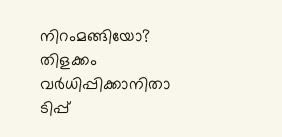നിറംമങ്ങിയോ? തിളക്കം വര്‍ധിപ്പിക്കാനിതാ ടിപ്പ്‌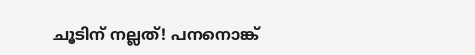ചൂടിന് നല്ലത്! പനനൊങ്ക്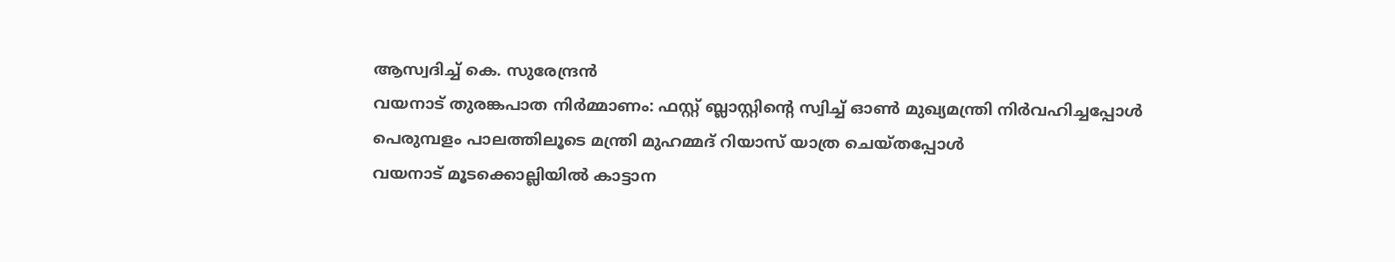ആസ്വദിച്ച് കെ. സുരേന്ദ്രന്‍
വയനാട് തുരങ്കപാത നിർമ്മാണം: ഫസ്റ്റ് ബ്ലാസ്റ്റിന്റെ സ്വിച്ച് ഓണ്‍ മുഖ്യമന്ത്രി നിര്‍വഹിച്ചപ്പോള്‍
പെരുമ്പളം പാലത്തിലൂടെ മന്ത്രി മുഹമ്മദ് റിയാസ് യാത്ര ചെയ്തപ്പോള്‍
വയനാട് മൂടക്കൊല്ലിയിൽ കാട്ടാന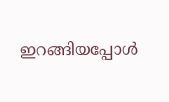ഇറങ്ങിയപ്പോൾ